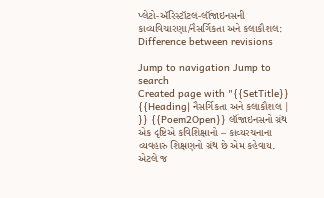પ્લેટો-ઍરિસ્ટૉટલ-લૉંજાઇનસની કાવ્યવિચારણા/નૈસર્ગિકતા અને કલાકૌશલ: Difference between revisions

Jump to navigation Jump to search
Created page with "{{SetTitle}} {{Heading| નૈસર્ગિકતા અને કલાકૌશલ | }} {{Poem2Open}} લૉંજાઇનસનો ગ્રંથ એક દૃષ્ટિએ કવિશિક્ષાનો – કાવ્યરચનાના વ્યવહારુ શિક્ષણનો ગ્રંથ છે એમ કહેવાય. એટલે જ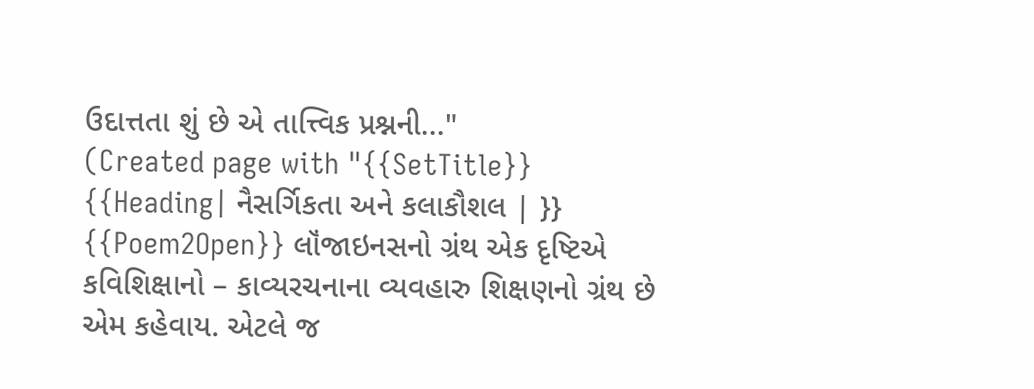ઉદાત્તતા શું છે એ તાત્ત્વિક પ્રશ્નની..."
(Created page with "{{SetTitle}} {{Heading| નૈસર્ગિકતા અને કલાકૌશલ | }} {{Poem2Open}} લૉંજાઇનસનો ગ્રંથ એક દૃષ્ટિએ કવિશિક્ષાનો – કાવ્યરચનાના વ્યવહારુ શિક્ષણનો ગ્રંથ છે એમ કહેવાય. એટલે જ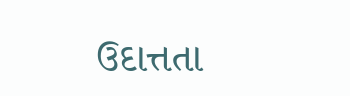ઉદાત્તતા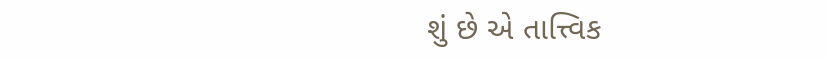શું છે એ તાત્ત્વિક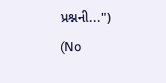પ્રશ્નની...")
(No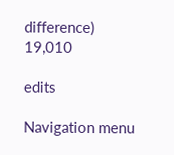difference)
19,010

edits

Navigation menu